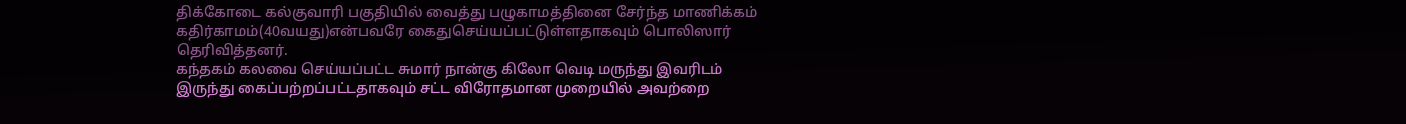திக்கோடை கல்குவாரி பகுதியில் வைத்து பழுகாமத்தினை சேர்ந்த மாணிக்கம் கதிர்காமம்(40வயது)என்பவரே கைதுசெய்யப்பட்டுள்ளதாகவும் பொலிஸார் தெரிவித்தனர்.
கந்தகம் கலவை செய்யப்பட்ட சுமார் நான்கு கிலோ வெடி மருந்து இவரிடம் இருந்து கைப்பற்றப்பட்டதாகவும் சட்ட விரோதமான முறையில் அவற்றை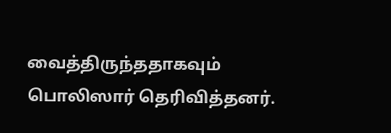வைத்திருந்ததாகவும் பொலிஸார் தெரிவித்தனர்.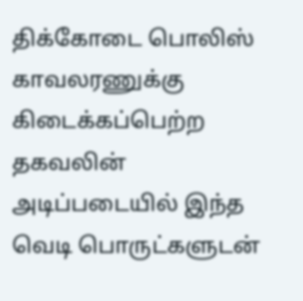திக்கோடை பொலிஸ் காவலரணுக்கு கிடைக்கப்பெற்ற தகவலின் அடிப்படையில் இந்த வெடி பொருட்களுடன்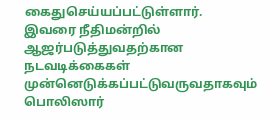கைதுசெய்யப்பட்டுள்ளார்.
இவரை நீதிமன்றில் ஆஜர்படுத்துவதற்கான நடவடிக்கைகள் முன்னெடுக்கப்பட்டுவருவதாகவும் பொலிஸார்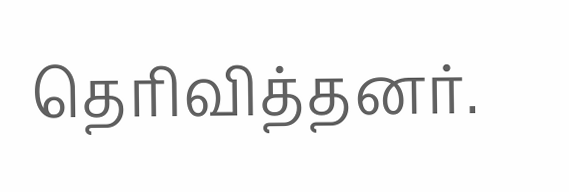தெரிவித்தனர்.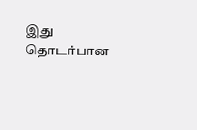இது தொடர்பான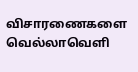விசாரணைகளை வெல்லாவெளி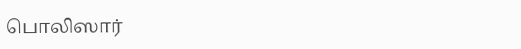பொலிஸார்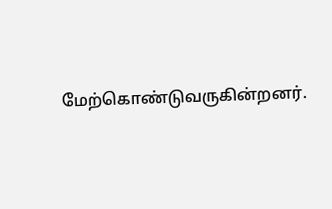மேற்கொண்டுவருகின்றனர்.